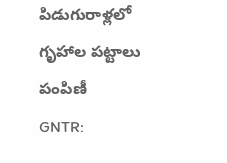పిడుగురాళ్లలో గృహాల పట్టాలు పంపిణీ
GNTR: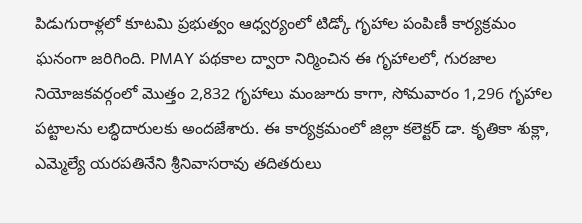పిడుగురాళ్లలో కూటమి ప్రభుత్వం ఆధ్వర్యంలో టిడ్కో గృహాల పంపిణీ కార్యక్రమం ఘనంగా జరిగింది. PMAY పథకాల ద్వారా నిర్మించిన ఈ గృహాలలో, గురజాల నియోజకవర్గంలో మొత్తం 2,832 గృహాలు మంజూరు కాగా, సోమవారం 1,296 గృహాల పట్టాలను లబ్ధిదారులకు అందజేశారు. ఈ కార్యక్రమంలో జిల్లా కలెక్టర్ డా. కృతికా శుక్లా, ఎమ్మెల్యే యరపతినేని శ్రీనివాసరావు తదితరులు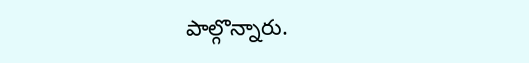పాల్గొన్నారు.